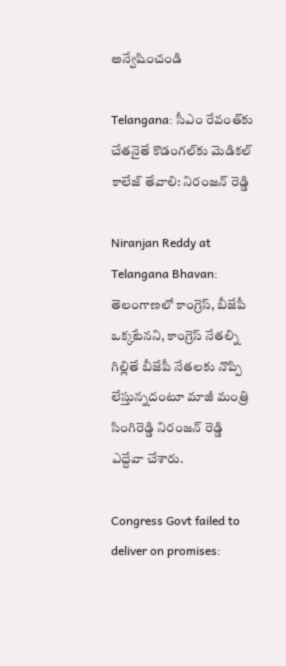అన్వేషించండి

Telangana: సీఎం రేవంత్‌కు చేతనైతే కొడంగల్‌కు మెడికల్ కాలేజ్ తేవాలి: నిరంజన్ రెడ్డి

Niranjan Reddy at Telangana Bhavan: తెలంగాణలో కాంగ్రెస్, బీజేపీ ఒక్కటేనని, కాంగ్రెస్ నేతల్ని గిల్లితే బీజేపీ నేతలకు నొప్పి లేస్తున్నదంటూ మాజీ మంత్రి సింగిరెడ్డి నిరంజన్ రెడ్డి ఎద్దేవా చేశారు.

Congress Govt failed to deliver on promises: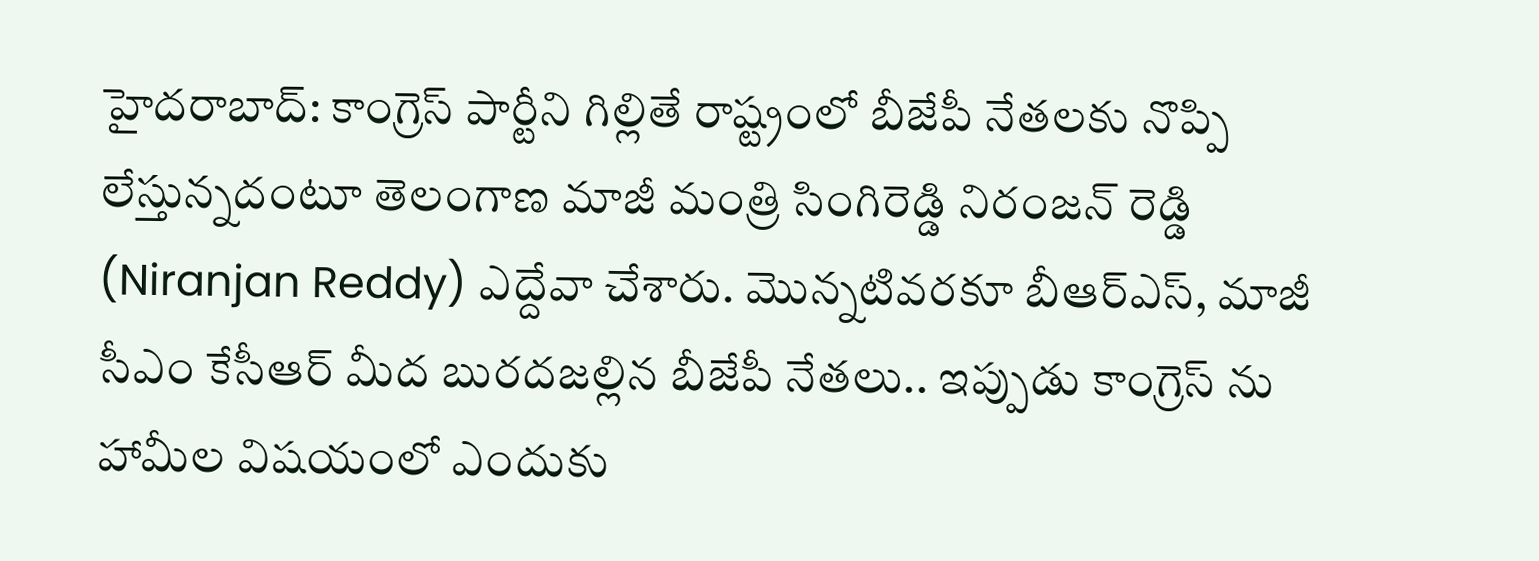హైదరాబాద్: కాంగ్రెస్ పార్టీని గిల్లితే రాష్ట్రంలో బీజేపీ నేతలకు నొప్పి లేస్తున్నదంటూ తెలంగాణ మాజీ మంత్రి సింగిరెడ్డి నిరంజన్ రెడ్డి (Niranjan Reddy) ఎద్దేవా చేశారు. మొన్నటివరకూ బీఆర్ఎస్, మాజీ సీఎం కేసీఆర్ మీద బురదజల్లిన బీజేపీ నేతలు.. ఇప్పుడు కాంగ్రెస్ ను హామీల విషయంలో ఎందుకు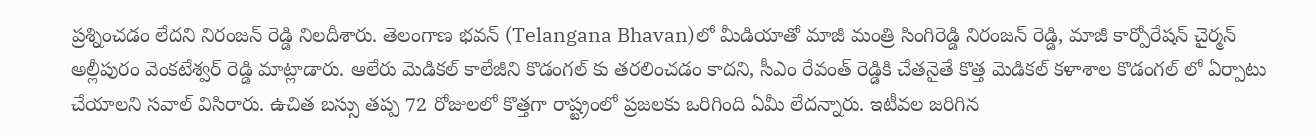ప్రశ్నించడం లేదని నిరంజన్ రెడ్డి నిలదీశారు. తెలంగాణ భవన్ (Telangana Bhavan)లో మీడియాతో మాజీ మంత్రి సింగిరెడ్డి నిరంజన్ రెడ్డి, మాజీ కార్పోరేషన్ చైర్మన్ అల్లీపురం వెంకటేశ్వర్ రెడ్డి మాట్లాడారు. ఆలేరు మెడికల్ కాలేజీని కొడంగల్ కు తరలించడం కాదని, సీఎం రేవంత్ రెడ్డికి చేతనైతే కొత్త మెడికల్ కళాశాల కొడంగల్ లో ఏర్పాటు చేయాలని సవాల్ విసిరారు. ఉచిత బస్సు తప్ప 72 రోజులలో కొత్తగా రాష్ట్రంలో ప్రజలకు ఒరిగింది ఏమీ లేదన్నారు. ఇటీవల జరిగిన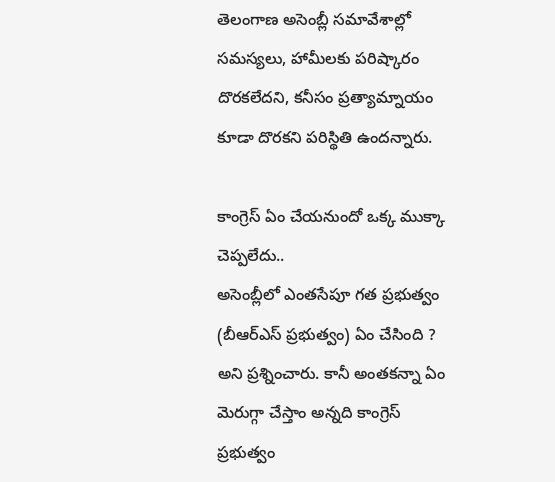తెలంగాణ అసెంబ్లీ సమావేశాల్లో సమస్యలు, హామీలకు పరిష్కారం దొరకలేదని, కనీసం ప్రత్యామ్నాయం కూడా దొరకని పరిస్థితి ఉందన్నారు.

కాంగ్రెస్ ఏం చేయనుందో ఒక్క ముక్కా చెప్పలేదు..
అసెంబ్లీలో ఎంతసేపూ గత ప్రభుత్వం (బీఆర్ఎస్ ప్రభుత్వం) ఏం చేసింది ? అని ప్రశ్నించారు. కానీ అంతకన్నా ఏం మెరుగ్గా చేస్తాం అన్నది కాంగ్రెస్ ప్రభుత్వం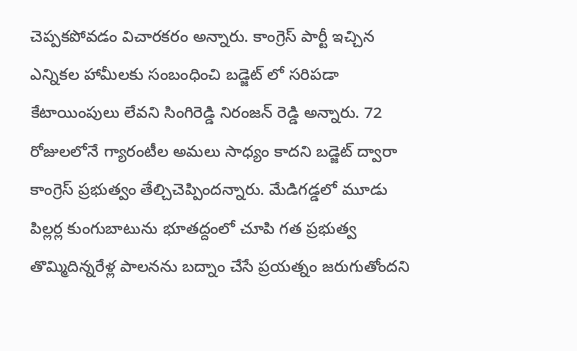చెప్పకపోవడం విచారకరం అన్నారు. కాంగ్రెస్ పార్టీ ఇచ్చిన ఎన్నికల హామీలకు సంబంధించి బడ్జెట్ లో సరిపడా కేటాయింపులు లేవని సింగిరెడ్డి నిరంజన్ రెడ్డి అన్నారు. 72 రోజులలోనే గ్యారంటీల అమలు సాధ్యం కాదని బడ్జెట్ ద్వారా కాంగ్రెస్ ప్రభుత్వం తేల్చిచెప్పిందన్నారు. మేడిగడ్డలో మూడు పిల్లర్ల కుంగుబాటును భూతద్దంలో చూపి గత ప్రభుత్వ తొమ్మిదిన్నరేళ్ల పాలనను బద్నాం చేసే ప్రయత్నం జరుగుతోందని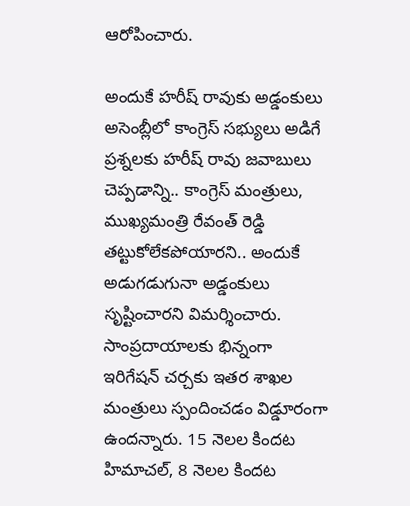ఆరోపించారు.

అందుకే హరీష్ రావుకు అడ్డంకులు
అసెంబ్లీలో కాంగ్రెస్ సభ్యులు అడిగే ప్రశ్నలకు హరీష్ రావు జవాబులు చెప్పడాన్ని.. కాంగ్రెస్ మంత్రులు, ముఖ్యమంత్రి రేవంత్ రెడ్డి తట్టుకోలేకపోయారని.. అందుకే అడుగడుగునా అడ్డంకులు సృష్టించారని విమర్శించారు. సాంప్రదాయాలకు భిన్నంగా ఇరిగేషన్ చర్చకు ఇతర శాఖల మంత్రులు స్పందించడం విడ్డూరంగా ఉందన్నారు. 15 నెలల కిందట హిమాచల్, 8 నెలల కిందట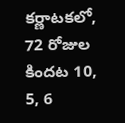కర్ణాటకలో, 72 రోజుల కిందట 10, 5, 6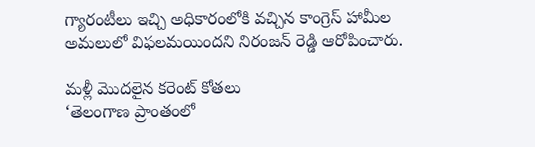గ్యారంటీలు ఇచ్చి అధికారంలోకి వచ్చిన కాంగ్రెస్ హామీల అమలులో విఫలమయిందని నిరంజన్ రెడ్డి ఆరోపించారు.

మళ్లీ మొదలైన కరెంట్ కోతలు
‘తెలంగాణ ప్రాంతంలో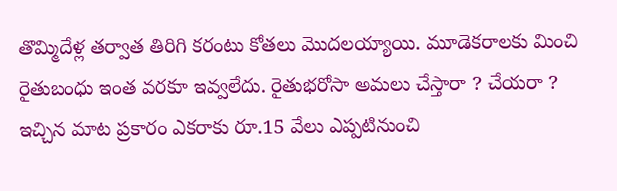తొమ్మిదేళ్ల తర్వాత తిరిగి కరంటు కోతలు మొదలయ్యాయి. మూడెకరాలకు మించి రైతుబంధు ఇంత వరకూ ఇవ్వలేదు. రైతుభరోసా అమలు చేస్తారా ? చేయరా ? ఇచ్చిన మాట ప్రకారం ఎకరాకు రూ.15 వేలు ఎప్పటినుంచి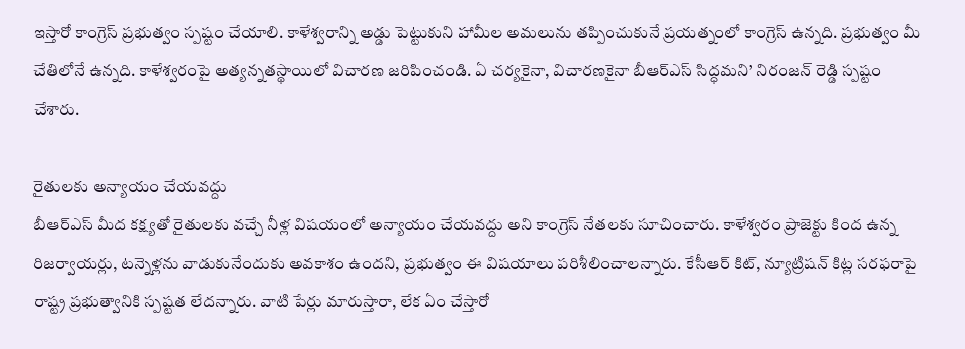ఇస్తారో కాంగ్రెస్ ప్రభుత్వం స్పష్టం చేయాలి. కాళేశ్వరాన్ని అడ్డు పెట్టుకుని హామీల అమలును తప్పించుకునే ప్రయత్నంలో కాంగ్రెస్ ఉన్నది. ప్రభుత్వం మీ చేతిలోనే ఉన్నది. కాళేశ్వరంపై అత్యన్నతస్థాయిలో విచారణ జరిపించండి. ఏ చర్యకైనా, విచారణకైనా బీఆర్ఎస్ సిద్ధమని’ నిరంజన్ రెడ్డి స్పష్టం చేశారు.

రైతులకు అన్యాయం చేయవద్దు
బీఆర్ఎస్ మీద కక్ష్యతో రైతులకు వచ్చే నీళ్ల విషయంలో అన్యాయం చేయవద్దు అని కాంగ్రెస్ నేతలకు సూచించారు. కాళేశ్వరం ప్రాజెక్టు కింద ఉన్న రిజర్వాయర్లు, టన్నెళ్లను వాడుకునేందుకు అవకాశం ఉందని, ప్రభుత్వం ఈ విషయాలు పరిశీలించాలన్నారు. కేసీఆర్ కిట్, న్యూట్రిషన్ కిట్ల సరఫరాపై రాష్ట్ర ప్రభుత్వానికి స్పష్టత లేదన్నారు. వాటి పేర్లు మారుస్తారా, లేక ఏం చేస్తారో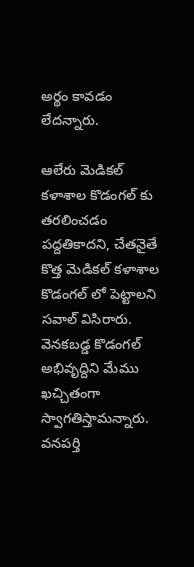అర్థం కావడం లేదన్నారు.

ఆలేరు మెడికల్ కళాశాల కొడంగల్ కు తరలించడం పద్దతికాదని, చేతనైతే కొత్త మెడికల్ కళాశాల కొడంగల్ లో పెట్టాలని సవాల్ విసిరారు. వెనకబడ్డ కొడంగల్ అభివృద్దిని మేము ఖచ్చితంగా స్వాగతిస్తామన్నారు. వనపర్తి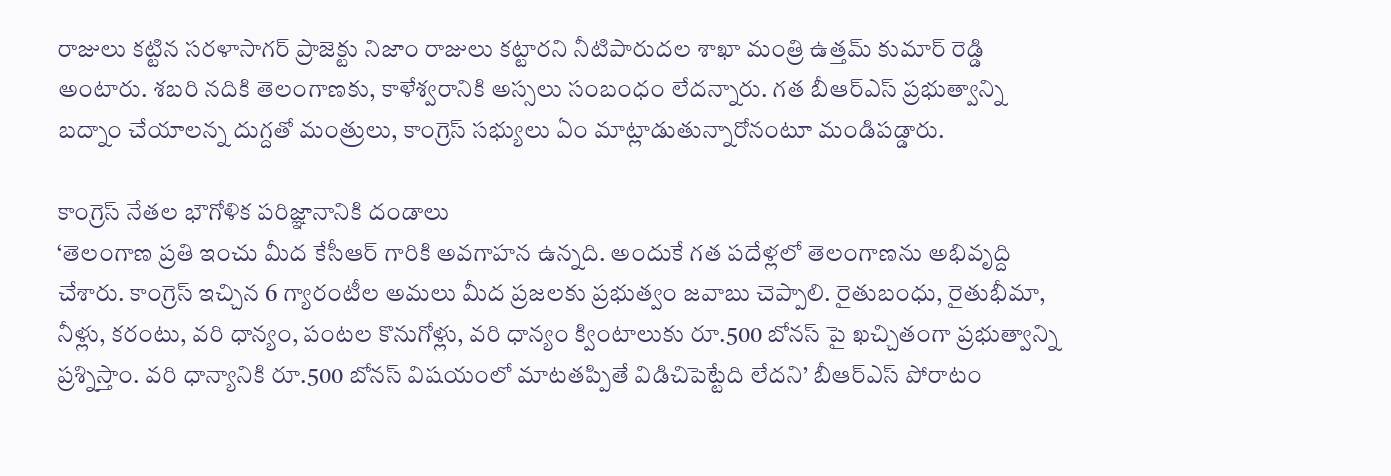రాజులు కట్టిన సరళాసాగర్ ప్రాజెక్టు నిజాం రాజులు కట్టారని నీటిపారుదల శాఖా మంత్రి ఉత్తమ్ కుమార్ రెడ్డి అంటారు. శబరి నదికి తెలంగాణకు, కాళేశ్వరానికి అస్సలు సంబంధం లేదన్నారు. గత బీఆర్ఎస్ ప్రభుత్వాన్ని బద్నాం చేయాలన్న దుగ్దతో మంత్రులు, కాంగ్రెస్ సభ్యులు ఏం మాట్లాడుతున్నారోనంటూ మండిపడ్డారు.

కాంగ్రెస్ నేతల భౌగోళిక పరిజ్ఞానానికి దండాలు
‘తెలంగాణ ప్రతి ఇంచు మీద కేసీఆర్ గారికి అవగాహన ఉన్నది. అందుకే గత పదేళ్లలో తెలంగాణను అభివృద్ది చేశారు. కాంగ్రెస్ ఇచ్చిన 6 గ్యారంటీల అమలు మీద ప్రజలకు ప్రభుత్వం జవాబు చెప్పాలి. రైతుబంధు, రైతుభీమా, నీళ్లు, కరంటు, వరి ధాన్యం, పంటల కొనుగోళ్లు, వరి ధాన్యం క్వింటాలుకు రూ.500 బోనస్ పై ఖచ్చితంగా ప్రభుత్వాన్ని ప్రశ్నిస్తాం. వరి ధాన్యానికి రూ.500 బోనస్ విషయంలో మాటతప్పితే విడిచిపెట్టేది లేదని’ బీఆర్ఎస్ పోరాటం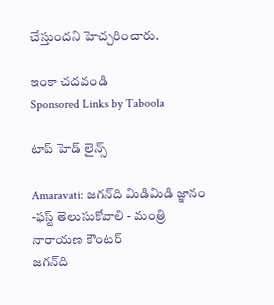చేస్తుందని హెచ్చరించారు.

ఇంకా చదవండి
Sponsored Links by Taboola

టాప్ హెడ్ లైన్స్

Amaravati: జగన్‌ది మిడిమిడి జ్ఞానం -ఫస్ట్ తెలుసుకోవాలి - మంత్రి నారాయణ కౌంటర్
జగన్‌ది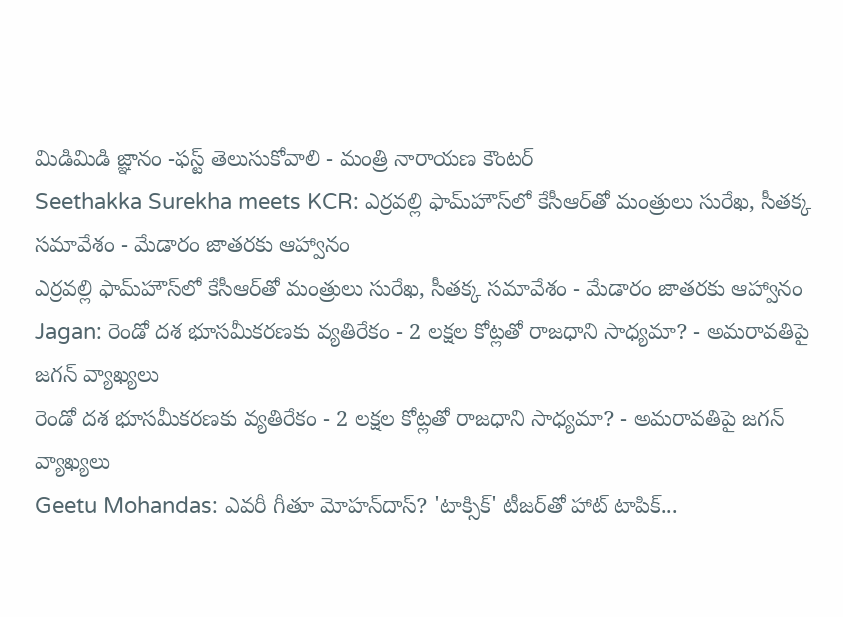మిడిమిడి జ్ఞానం -ఫస్ట్ తెలుసుకోవాలి - మంత్రి నారాయణ కౌంటర్
Seethakka Surekha meets KCR: ఎర్రవల్లి ఫామ్‌హౌస్‌లో కేసీఆర్‌తో మంత్రులు సురేఖ, సీతక్క సమావేశం - మేడారం జాతరకు ఆహ్వానం
ఎర్రవల్లి ఫామ్‌హౌస్‌లో కేసీఆర్‌తో మంత్రులు సురేఖ, సీతక్క సమావేశం - మేడారం జాతరకు ఆహ్వానం
Jagan: రెండో దశ భూసమీకరణకు వ్యతిరేకం - 2 లక్షల కోట్లతో రాజధాని సాధ్యమా? - అమరావతిపై జగన్ వ్యాఖ్యలు
రెండో దశ భూసమీకరణకు వ్యతిరేకం - 2 లక్షల కోట్లతో రాజధాని సాధ్యమా? - అమరావతిపై జగన్ వ్యాఖ్యలు
Geetu Mohandas: ఎవరీ గీతూ మోహన్‌దాస్? 'టాక్సిక్' టీజర్‌తో హాట్ టాపిక్‌...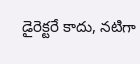డైరెక్టరే కాదు, నటిగా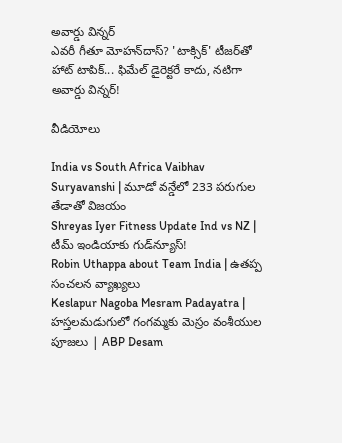అవార్డు విన్నర్
ఎవరీ గీతూ మోహన్‌దాస్? 'టాక్సిక్' టీజర్‌తో హాట్ టాపిక్‌... ఫిమేల్ డైరెక్టరే కాదు, నటిగా అవార్డు విన్నర్!

వీడియోలు

India vs South Africa Vaibhav Suryavanshi | మూడో వన్డేలో 233 పరుగుల తేడాతో విజయం
Shreyas Iyer Fitness Update Ind vs NZ | టీమ్ ఇండియాకు గుడ్‌న్యూస్!
Robin Uthappa about Team India | ఉత‌ప్ప సంచ‌ల‌న వ్యాఖ్య‌లు
Keslapur Nagoba Mesram Padayatra | హస్తలమడుగులో గంగమ్మకు మెస్రం వంశీయుల పూజలు | ABP Desam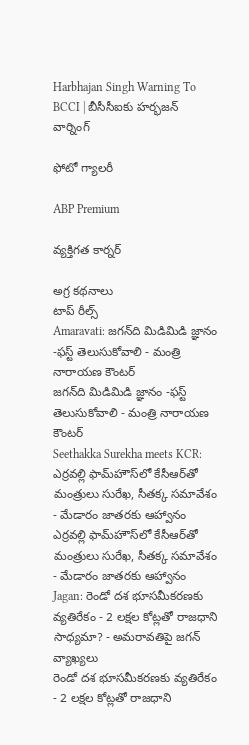Harbhajan Singh Warning To BCCI | బీసీసీఐకు హర్భజన్ వార్నింగ్

ఫోటో గ్యాలరీ

ABP Premium

వ్యక్తిగత కార్నర్

అగ్ర కథనాలు
టాప్ రీల్స్
Amaravati: జగన్‌ది మిడిమిడి జ్ఞానం -ఫస్ట్ తెలుసుకోవాలి - మంత్రి నారాయణ కౌంటర్
జగన్‌ది మిడిమిడి జ్ఞానం -ఫస్ట్ తెలుసుకోవాలి - మంత్రి నారాయణ కౌంటర్
Seethakka Surekha meets KCR: ఎర్రవల్లి ఫామ్‌హౌస్‌లో కేసీఆర్‌తో మంత్రులు సురేఖ, సీతక్క సమావేశం - మేడారం జాతరకు ఆహ్వానం
ఎర్రవల్లి ఫామ్‌హౌస్‌లో కేసీఆర్‌తో మంత్రులు సురేఖ, సీతక్క సమావేశం - మేడారం జాతరకు ఆహ్వానం
Jagan: రెండో దశ భూసమీకరణకు వ్యతిరేకం - 2 లక్షల కోట్లతో రాజధాని సాధ్యమా? - అమరావతిపై జగన్ వ్యాఖ్యలు
రెండో దశ భూసమీకరణకు వ్యతిరేకం - 2 లక్షల కోట్లతో రాజధాని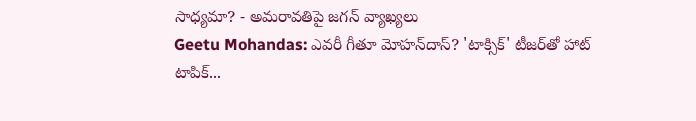సాధ్యమా? - అమరావతిపై జగన్ వ్యాఖ్యలు
Geetu Mohandas: ఎవరీ గీతూ మోహన్‌దాస్? 'టాక్సిక్' టీజర్‌తో హాట్ టాపిక్‌...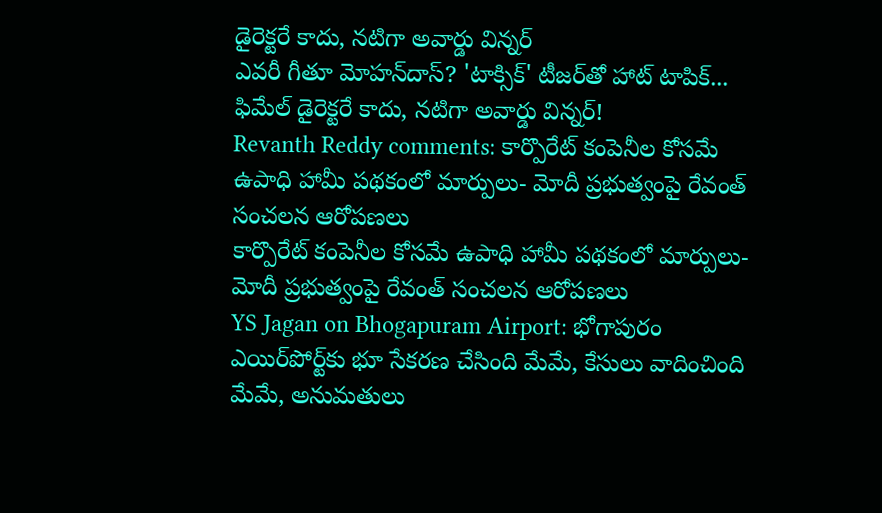డైరెక్టరే కాదు, నటిగా అవార్డు విన్నర్
ఎవరీ గీతూ మోహన్‌దాస్? 'టాక్సిక్' టీజర్‌తో హాట్ టాపిక్‌... ఫిమేల్ డైరెక్టరే కాదు, నటిగా అవార్డు విన్నర్!
Revanth Reddy comments: కార్పొరేట్ కంపెనీల కోసమే ఉపాధి హామీ పథకంలో మార్పులు- మోదీ ప్రభుత్వంపై రేవంత్ సంచలన ఆరోపణలు
కార్పొరేట్ కంపెనీల కోసమే ఉపాధి హామీ పథకంలో మార్పులు- మోదీ ప్రభుత్వంపై రేవంత్ సంచలన ఆరోపణలు
YS Jagan on Bhogapuram Airport: భోగాపురం ఎయిర్‌పోర్ట్‌కు భూ సేకరణ చేసింది మేమే, కేసులు వాదించింది మేమే, అనుమతులు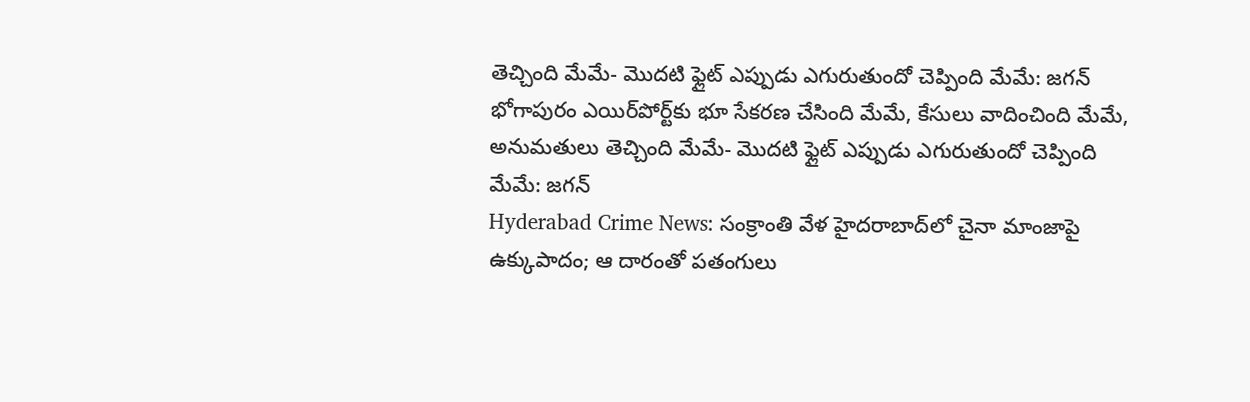తెచ్చింది మేమే- మొదటి ఫ్లైట్‌ ఎప్పుడు ఎగురుతుందో చెప్పింది మేమే: జగన్
భోగాపురం ఎయిర్‌పోర్ట్‌కు భూ సేకరణ చేసింది మేమే, కేసులు వాదించింది మేమే, అనుమతులు తెచ్చింది మేమే- మొదటి ఫ్లైట్‌ ఎప్పుడు ఎగురుతుందో చెప్పింది మేమే: జగన్
Hyderabad Crime News: సంక్రాంతి వేళ హైదరాబాద్‌లో చైనా మాంజాపై ఉక్కుపాదం; ఆ దారంతో పతంగులు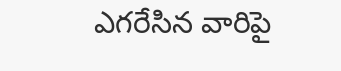ఎగరేసిన వారిపై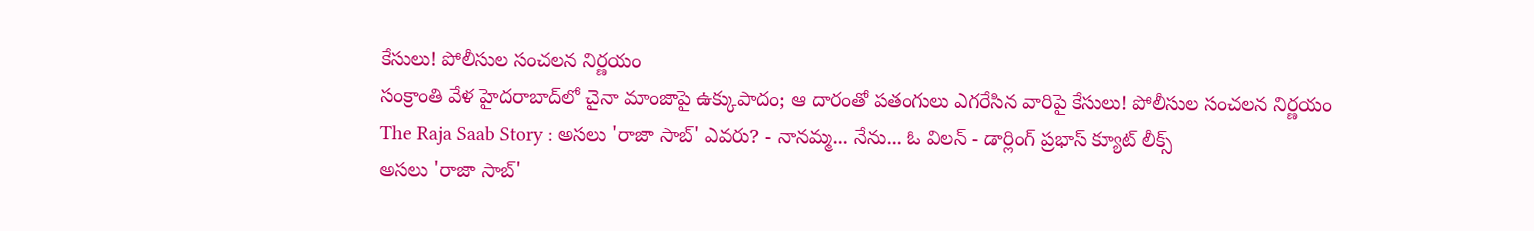కేసులు! పోలీసుల సంచలన నిర్ణయం
సంక్రాంతి వేళ హైదరాబాద్‌లో చైనా మాంజాపై ఉక్కుపాదం; ఆ దారంతో పతంగులు ఎగరేసిన వారిపై కేసులు! పోలీసుల సంచలన నిర్ణయం
The Raja Saab Story : అసలు 'రాజా సాబ్' ఎవరు? - నానమ్మ... నేను... ఓ విలన్ - డార్లింగ్ ప్రభాస్ క్యూట్ లీక్స్
అసలు 'రాజా సాబ్'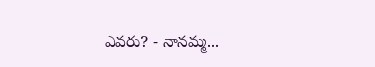ఎవరు? - నానమ్మ...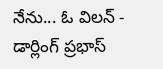నేను... ఓ విలన్ - డార్లింగ్ ప్రభాస్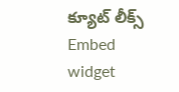క్యూట్ లీక్స్
Embed widget